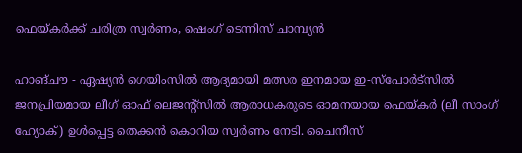ഫെയ്കര്‍ക്ക് ചരിത്ര സ്വര്‍ണം, ഷെംഗ് ടെന്നിസ് ചാമ്പ്യന്‍

ഹാങ്ചൗ - ഏഷ്യന്‍ ഗെയിംസില്‍ ആദ്യമായി മത്സര ഇനമായ ഇ-സ്‌പോര്‍ട്‌സില്‍ ജനപ്രിയമായ ലീഗ് ഓഫ് ലെജന്റ്‌സില്‍ ആരാധകരുടെ ഓമനയായ ഫെയ്കര്‍ (ലീ സാംഗ് ഹ്യോക്) ഉള്‍പ്പെട്ട തെക്കന്‍ കൊറിയ സ്വര്‍ണം നേടി. ചൈനീസ്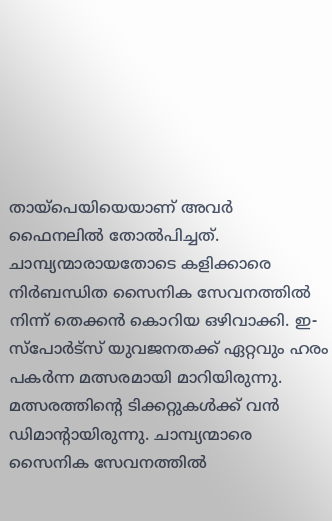തായ്‌പെയിയെയാണ് അവര്‍ ഫൈനലില്‍ തോല്‍പിച്ചത്. ചാമ്പ്യന്മാരായതോടെ കളിക്കാരെ നിര്‍ബന്ധിത സൈനിക സേവനത്തില്‍ നിന്ന് തെക്കന്‍ കൊറിയ ഒഴിവാക്കി. ഇ-സ്‌പോര്‍ട്‌സ് യുവജനതക്ക് ഏറ്റവും ഹരം പകര്‍ന്ന മത്സരമായി മാറിയിരുന്നു. മത്സരത്തിന്റെ ടിക്കറ്റുകള്‍ക്ക് വന്‍ ഡിമാന്റായിരുന്നു. ചാമ്പ്യന്മാരെ സൈനിക സേവനത്തില്‍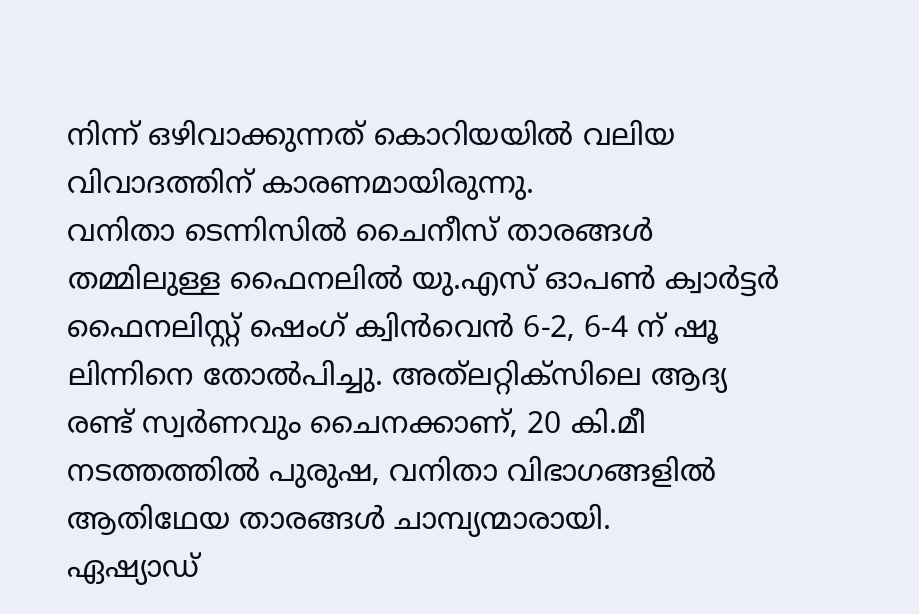നിന്ന് ഒഴിവാക്കുന്നത് കൊറിയയില്‍ വലിയ വിവാദത്തിന് കാരണമായിരുന്നു.
വനിതാ ടെന്നിസില്‍ ചൈനീസ് താരങ്ങള്‍ തമ്മിലുള്ള ഫൈനലില്‍ യു.എസ് ഓപണ്‍ ക്വാര്‍ട്ടര്‍ ഫൈനലിസ്റ്റ് ഷെംഗ് ക്വിന്‍വെന്‍ 6-2, 6-4 ന് ഷൂ ലിന്നിനെ തോല്‍പിച്ചു. അത്‌ലറ്റിക്‌സിലെ ആദ്യ രണ്ട് സ്വര്‍ണവും ചൈനക്കാണ്, 20 കി.മീ നടത്തത്തില്‍ പുരുഷ, വനിതാ വിഭാഗങ്ങളില്‍ ആതിഥേയ താരങ്ങള്‍ ചാമ്പ്യന്മാരായി.
ഏഷ്യാഡ്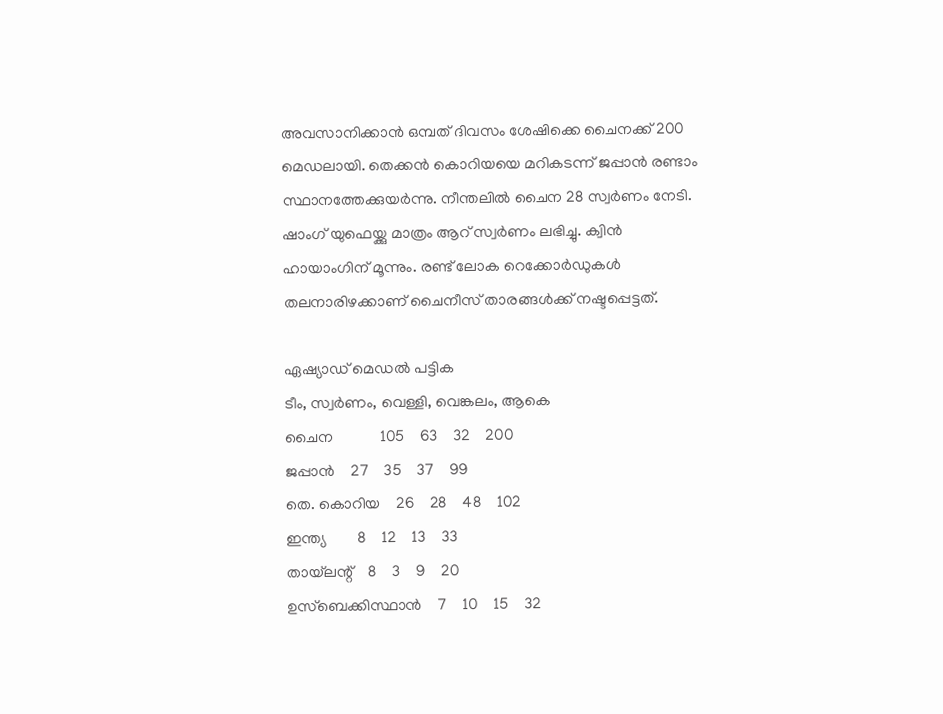അവസാനിക്കാന്‍ ഒമ്പത് ദിവസം ശേഷിക്കെ ചൈനക്ക് 200 മെഡലായി. തെക്കന്‍ കൊറിയയെ മറികടന്ന് ജപ്പാന്‍ രണ്ടാം സ്ഥാനത്തേക്കുയര്‍ന്നു. നീന്തലില്‍ ചൈന 28 സ്വര്‍ണം നേടി. ഷാംഗ് യുഫെയ്ക്കു മാത്രം ആറ് സ്വര്‍ണം ലഭിച്ചു. ക്വിന്‍ ഹായാംഗിന് മൂന്നും. രണ്ട് ലോക റെക്കോര്‍ഡുകള്‍ തലനാരിഴക്കാണ് ചൈനീസ് താരങ്ങള്‍ക്ക് നഷ്ടപ്പെട്ടത്.

ഏഷ്യാഡ് മെഡല്‍ പട്ടിക
ടീം, സ്വര്‍ണം, വെള്ളി, വെങ്കലം, ആകെ
ചൈന            105    63    32    200
ജപ്പാന്‍    27    35    37    99
തെ. കൊറിയ    26    28    48    102
ഇന്ത്യ        8    12    13    33
തായ്‌ലന്റ്    8    3    9    20
ഉസ്‌ബെക്കിസ്ഥാന്‍    7    10    15    32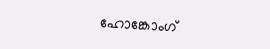ഹോങ്കോംഗ്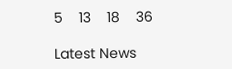5    13    18    36

Latest News